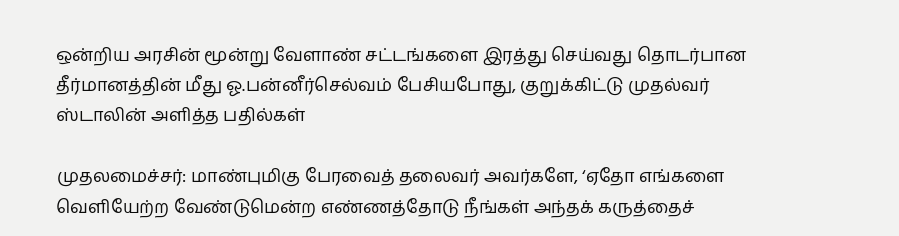ஒன்றிய அரசின் மூன்று வேளாண் சட்டங்களை இரத்து செய்வது தொடர்பான தீர்மானத்தின் மீது ஓ.பன்னீர்செல்வம் பேசியபோது, குறுக்கிட்டு முதல்வர் ஸ்டாலின் அளித்த பதில்கள்

முதலமைச்சர்: மாண்புமிகு பேரவைத் தலைவர் அவர்களே, ‘ஏதோ எங்களை வெளியேற்ற வேண்டுமென்ற எண்ணத்தோடு நீங்கள் அந்தக் கருத்தைச்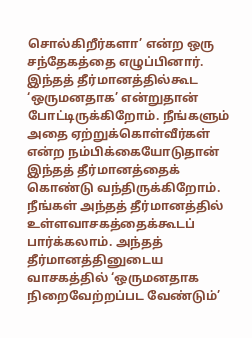சொல்கிறீர்களா’ என்ற ஒரு சந்தேகத்தை எழுப்பினார். இந்தத் தீர்மானத்தில்கூட ‘ஒருமனதாக’ என்றுதான் போட்டிருக்கிறோம். நீங்களும் அதை ஏற்றுக்கொள்வீர்கள் என்ற நம்பிக்கையோடுதான் இந்தத் தீர்மானத்தைக் கொண்டு வந்திருக்கிறோம்.  நீங்கள் அந்தத் தீர்மானத்தில் உள்ளவாசகத்தைக்கூடப் பார்க்கலாம். அந்தத் தீர்மானத்தினுடைய வாசகத்தில் ‘ஒருமனதாக நிறைவேற்றப்பட வேண்டும்’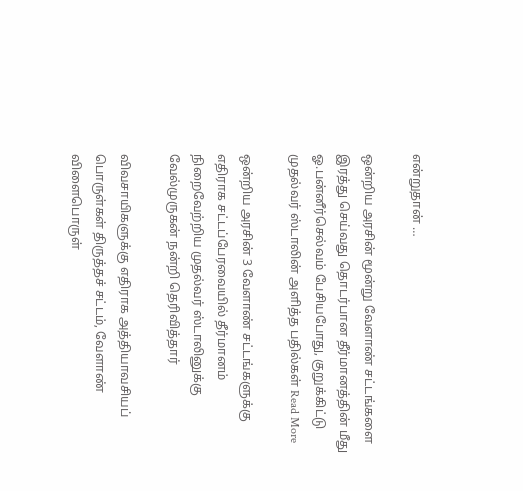என்றுதான் …

ஒன்றிய அரசின் மூன்று வேளாண் சட்டங்களை இரத்து செய்வது தொடர்பான தீர்மானத்தின் மீது ஓ.பன்னீர்செல்வம் பேசியபோது, குறுக்கிட்டு முதல்வர் ஸ்டாலின் அளித்த பதில்கள் Read More

ஒன்றிய அரசின் 3 வேளாண் சட்டங்களுக்கு எதிராக சட்டப்பேரவையில் தீர்மானம் நிறைவேற்றிய முதல்வர் ஸ்டாலினுக்கு வேல்முருகன் நன்றி தெரிவித்தார்

விவசாயிகளுக்கு எதிராக அத்தியாவசியப் பொருள்கள் திருத்தச் சட்டம், வேளாண் விளைபொருள்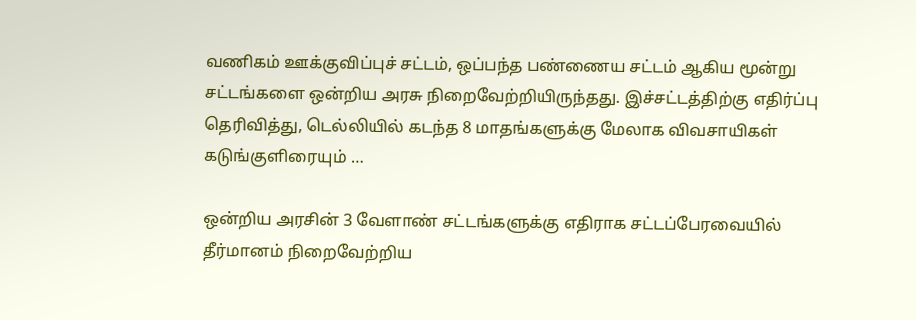வணிகம் ஊக்குவிப்புச் சட்டம், ஒப்பந்த பண்ணைய சட்டம் ஆகிய மூன்று சட்டங்களை ஒன்றிய அரசு நிறைவேற்றியிருந்தது. இச்சட்டத்திற்கு எதிர்ப்பு தெரிவித்து, டெல்லியில் கடந்த 8 மாதங்களுக்கு மேலாக விவசாயிகள் கடுங்குளிரையும் …

ஒன்றிய அரசின் 3 வேளாண் சட்டங்களுக்கு எதிராக சட்டப்பேரவையில் தீர்மானம் நிறைவேற்றிய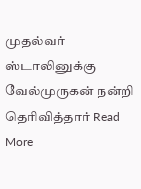முதல்வர் ஸ்டாலினுக்கு வேல்முருகன் நன்றி தெரிவித்தார் Read More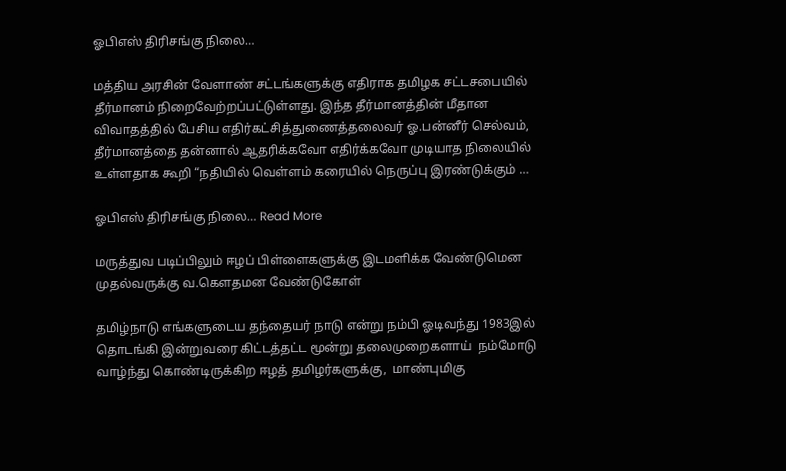ஓபிஎஸ் திரிசங்கு நிலை…

மத்திய அரசின் வேளாண் சட்டங்களுக்கு எதிராக தமிழக சட்டசபையில் தீர்மானம் நிறைவேற்றப்பட்டுள்ளது. இந்த தீர்மானத்தின் மீதான விவாதத்தில் பேசிய எதிர்கட்சித்துணைத்தலைவர் ஓ.பன்னீர் செல்வம், தீர்மானத்தை தன்னால் ஆதரிக்கவோ எதிர்க்கவோ முடியாத நிலையில் உள்ளதாக கூறி “நதியில் வெள்ளம் கரையில் நெருப்பு இரண்டுக்கும் …

ஓபிஎஸ் திரிசங்கு நிலை… Read More

மருத்துவ படிப்பிலும் ஈழப் பிள்ளைகளுக்கு இடமளிக்க வேண்டுமென முதல்வருக்கு வ.கௌதமன வேண்டுகோள்

தமிழ்நாடு எங்களுடைய தந்தையர் நாடு என்று நம்பி ஓடிவந்து 1983இல் தொடங்கி இன்றுவரை கிட்டத்தட்ட மூன்று தலைமுறைகளாய்  நம்மோடு வாழ்ந்து கொண்டிருக்கிற ஈழத் தமிழர்களுக்கு,  மாண்புமிகு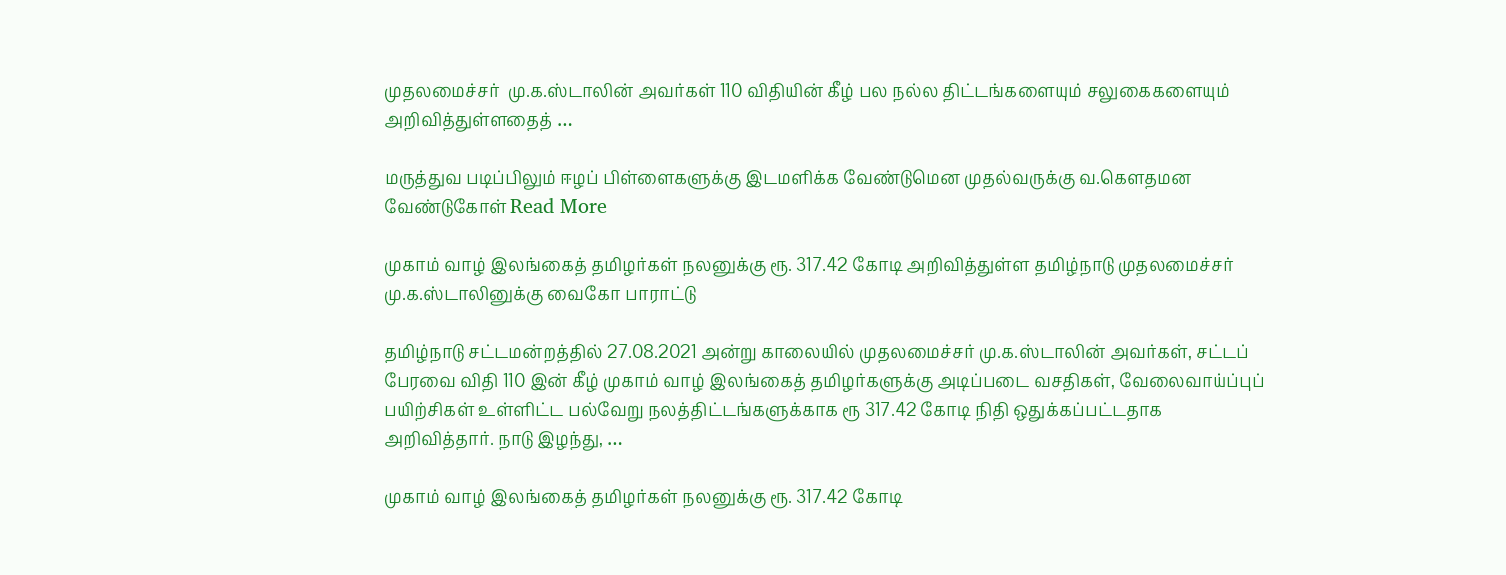முதலமைச்சர்  மு.க.ஸ்டாலின் அவர்கள் 110 விதியின் கீழ் பல நல்ல திட்டங்களையும் சலுகைகளையும் அறிவித்துள்ளதைத் …

மருத்துவ படிப்பிலும் ஈழப் பிள்ளைகளுக்கு இடமளிக்க வேண்டுமென முதல்வருக்கு வ.கௌதமன வேண்டுகோள் Read More

முகாம் வாழ் இலங்கைத் தமிழர்கள் நலனுக்கு ரூ. 317.42 கோடி அறிவித்துள்ள தமிழ்நாடு முதலமைச்சர் மு.க.ஸ்டாலினுக்கு வைகோ பாராட்டு

தமிழ்நாடு சட்டமன்றத்தில் 27.08.2021 அன்று காலையில் முதலமைச்சர் மு.க.ஸ்டாலின் அவர்கள், சட்டப் பேரவை விதி 110 இன் கீழ் முகாம் வாழ் இலங்கைத் தமிழர்களுக்கு அடிப்படை வசதிகள், வேலைவாய்ப்புப் பயிற்சிகள் உள்ளிட்ட பல்வேறு நலத்திட்டங்களுக்காக ரூ 317.42 கோடி நிதி ஒதுக்கப்பட்டதாக அறிவித்தார். நாடு இழந்து, …

முகாம் வாழ் இலங்கைத் தமிழர்கள் நலனுக்கு ரூ. 317.42 கோடி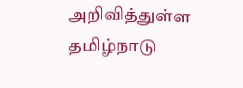அறிவித்துள்ள தமிழ்நாடு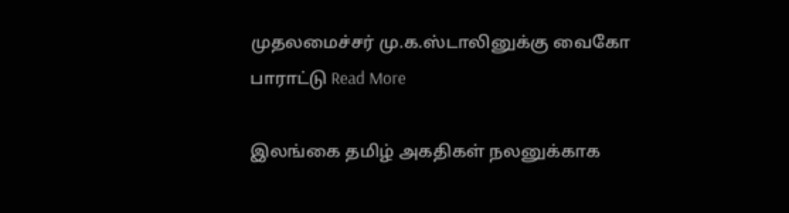முதலமைச்சர் மு.க.ஸ்டாலினுக்கு வைகோ பாராட்டு Read More

இலங்கை தமிழ் அகதிகள் நலனுக்காக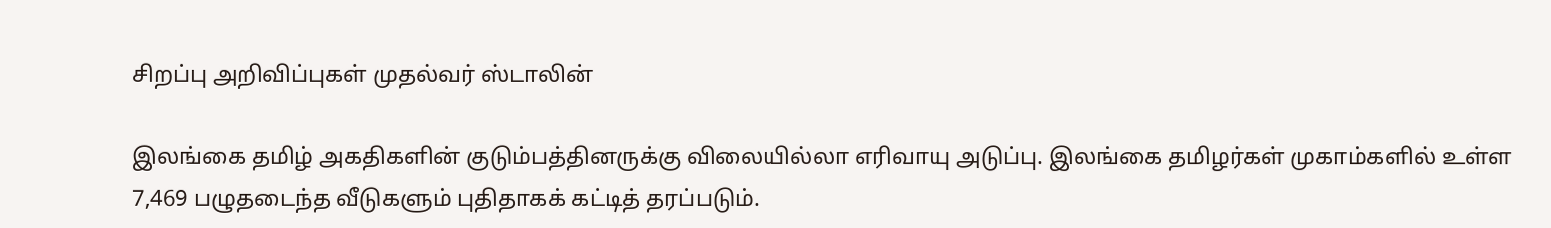சிறப்பு அறிவிப்புகள் முதல்வர் ஸ்டாலின்

இலங்கை தமிழ் அகதிகளின் குடும்பத்தினருக்கு விலையில்லா எரிவாயு அடுப்பு. இலங்கை தமிழர்கள் முகாம்களில் உள்ள 7,469 பழுதடைந்த வீடுகளும் புதிதாகக் கட்டித் தரப்படும்.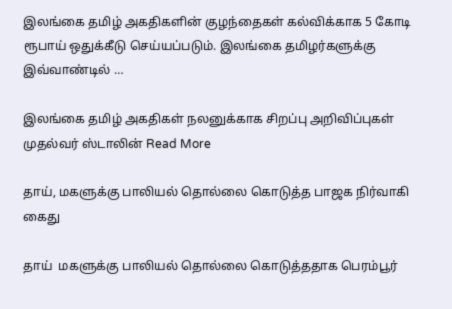இலங்கை தமிழ் அகதிகளின் குழந்தைகள் கல்விக்காக 5 கோடி ரூபாய் ஒதுக்கீடு செய்யப்படும். இலங்கை தமிழர்களுக்கு இவ்வாண்டில் …

இலங்கை தமிழ் அகதிகள் நலனுக்காக சிறப்பு அறிவிப்புகள் முதல்வர் ஸ்டாலின் Read More

தாய், மகளுக்கு பாலியல் தொல்லை கொடுத்த பாஜக நிர்வாகி கைது

தாய்  மகளுக்கு பாலியல் தொல்லை கொடுத்ததாக பெரம்பூர்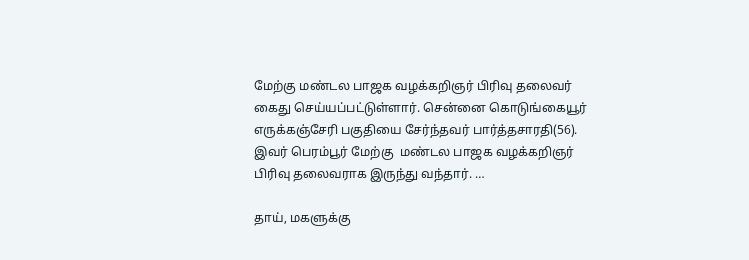மேற்கு மண்டல பாஜக வழக்கறிஞர் பிரிவு தலைவர் கைது செய்யப்பட்டுள்ளார். சென்னை கொடுங்கையூர் எருக்கஞ்சேரி பகுதியை சேர்ந்தவர் பார்த்தசாரதி(56). இவர் பெரம்பூர் மேற்கு  மண்டல பாஜக வழக்கறிஞர் பிரிவு தலைவராக இருந்து வந்தார். …

தாய், மகளுக்கு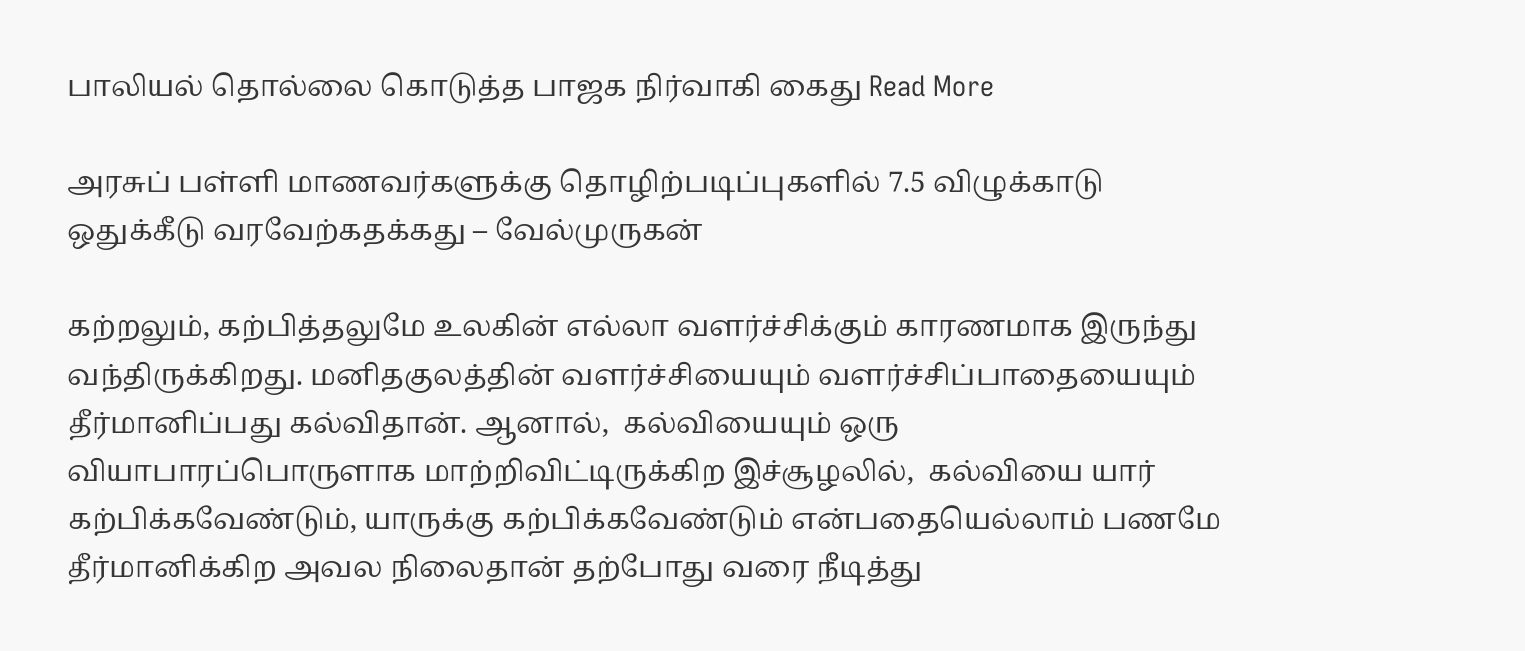பாலியல் தொல்லை கொடுத்த பாஜக நிர்வாகி கைது Read More

அரசுப் பள்ளி மாணவர்களுக்கு தொழிற்படிப்புகளில் 7.5 விழுக்காடு ஒதுக்கீடு வரவேற்கதக்கது – வேல்முருகன்

கற்றலும், கற்பித்தலுமே உலகின் எல்லா வளர்ச்சிக்கும் காரணமாக இருந்து வந்திருக்கிறது. மனிதகுலத்தின் வளர்ச்சியையும் வளர்ச்சிப்பாதையையும் தீர்மானிப்பது கல்விதான். ஆனால்,  கல்வியையும் ஒரு வியாபாரப்பொருளாக மாற்றிவிட்டிருக்கிற இச்சூழலில்,  கல்வியை யார் கற்பிக்கவேண்டும், யாருக்கு கற்பிக்கவேண்டும் என்பதையெல்லாம் பணமே தீர்மானிக்கிற அவல நிலைதான் தற்போது வரை நீடித்து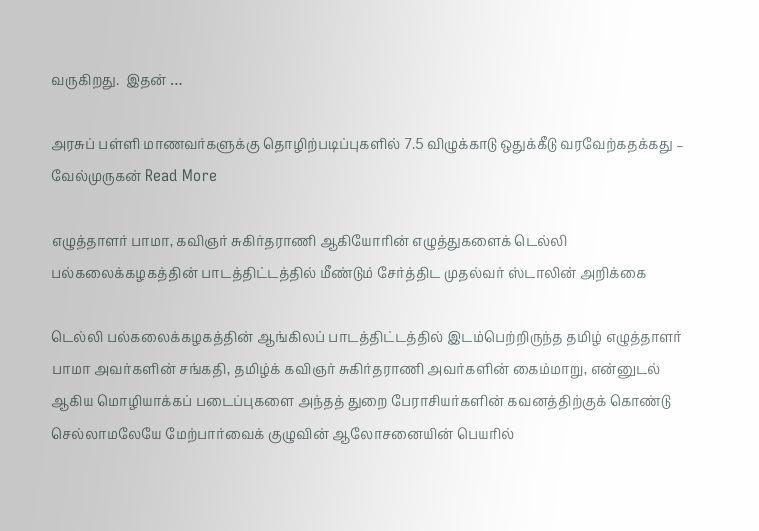வருகிறது.  இதன் …

அரசுப் பள்ளி மாணவர்களுக்கு தொழிற்படிப்புகளில் 7.5 விழுக்காடு ஒதுக்கீடு வரவேற்கதக்கது – வேல்முருகன் Read More

எழுத்தாளர் பாமா, கவிஞர் சுகிர்தராணி ஆகியோரின் எழுத்துகளைக் டெல்லி பல்கலைக்கழகத்தின் பாடத்திட்டத்தில் மீண்டும் சேர்த்திட முதல்வர் ஸ்டாலின் அறிக்கை

டெல்லி பல்கலைக்கழகத்தின் ஆங்கிலப் பாடத்திட்டத்தில் இடம்பெற்றிருந்த தமிழ் எழுத்தாளர் பாமா அவர்களின் சங்கதி, தமிழ்க் கவிஞர் சுகிர்தராணி அவர்களின் கைம்மாறு, என்னுடல் ஆகிய மொழியாக்கப் படைப்புகளை அந்தத் துறை பேராசியர்களின் கவனத்திற்குக் கொண்டு செல்லாமலேயே மேற்பார்வைக் குழுவின் ஆலோசனையின் பெயரில்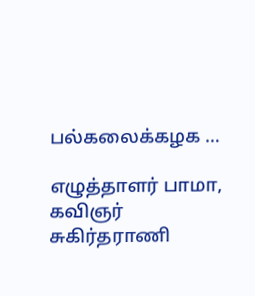பல்கலைக்கழக …

எழுத்தாளர் பாமா, கவிஞர் சுகிர்தராணி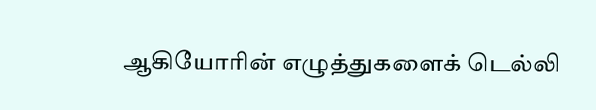ஆகியோரின் எழுத்துகளைக் டெல்லி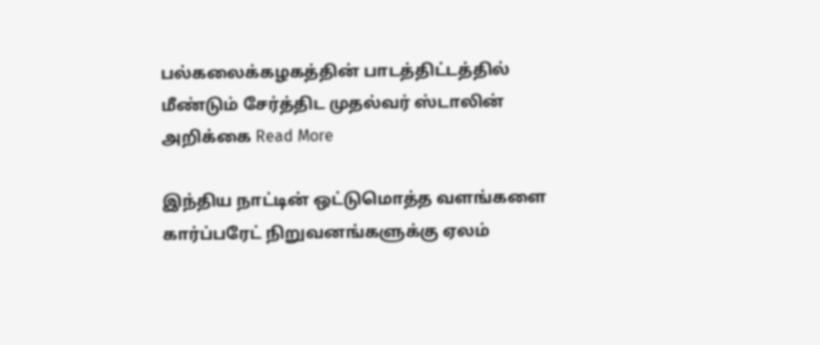பல்கலைக்கழகத்தின் பாடத்திட்டத்தில் மீண்டும் சேர்த்திட முதல்வர் ஸ்டாலின் அறிக்கை Read More

இந்திய நாட்டின் ஒட்டுமொத்த வளங்களை கார்ப்பரேட் நிறுவனங்களுக்கு ஏலம்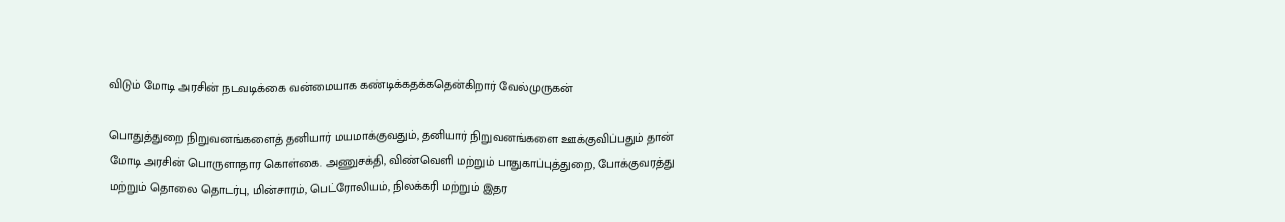விடும் மோடி அரசின் நடவடிக்கை வன்மையாக கண்டிக்கதக்கதென்கிறார் வேல்முருகன்

பொதுத்துறை நிறுவனங்களைத் தனியார் மயமாக்குவதும், தனியார் நிறுவனங்களை ஊக்குவிப்பதும் தான் மோடி அரசின் பொருளாதார கொள்கை. அணுசக்தி, விண்வெளி மற்றும் பாதுகாப்புத்துறை, போக்குவரத்து மற்றும் தொலை தொடர்பு, மின்சாரம், பெட்ரோலியம், நிலக்கரி மற்றும் இதர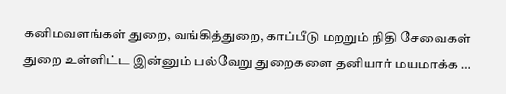கனிமவளங்கள் துறை, வங்கித்துறை, காப்பீடு மறறும் நிதி சேவைகள் துறை உள்ளிட்ட இன்னும் பல்வேறு துறைகளை தனியார் மயமாக்க …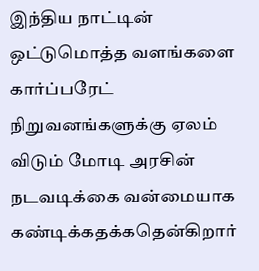இந்திய நாட்டின் ஒட்டுமொத்த வளங்களை கார்ப்பரேட் நிறுவனங்களுக்கு ஏலம் விடும் மோடி அரசின் நடவடிக்கை வன்மையாக கண்டிக்கதக்கதென்கிறார்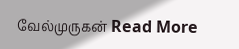வேல்முருகன் Read More